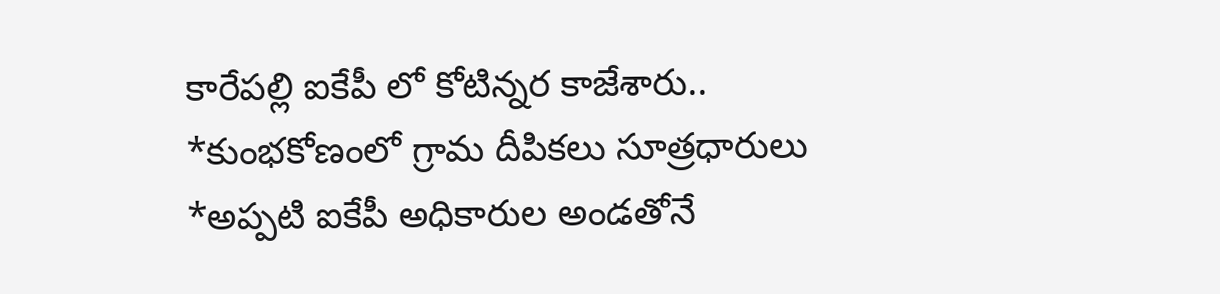కారేపల్లి ఐకేపీ లో కోటిన్నర కాజేశారు..
*కుంభకోణంలో గ్రామ దీపికలు సూత్రధారులు
*అప్పటి ఐకేపీ అధికారుల అండతోనే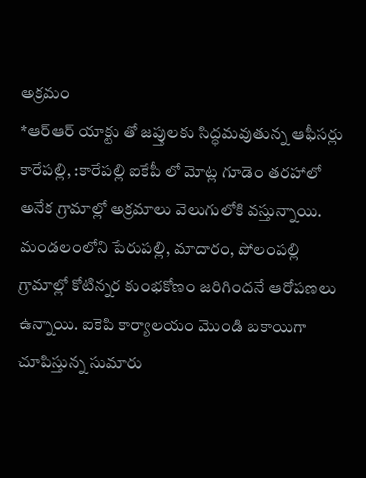అక్రమం
*ఆర్ఆర్ యాక్టు తో జప్తులకు సిద్ధమవుతున్న ఆఫీసర్లు
కారేపల్లి, :కారేపల్లి ఐకేపీ లో మోట్ల గూడెం తరహాలో అనేక గ్రామాల్లో అక్రమాలు వెలుగులోకి వస్తున్నాయి. మండలంలోని పేరుపల్లి, మాదారం, పోలంపల్లి గ్రామాల్లో కోటిన్నర కుంభకోణం జరిగిందనే ఆరోపణలు ఉన్నాయి. ఐకెపి కార్యాలయం మొండి బకాయిగా చూపిస్తున్న సుమారు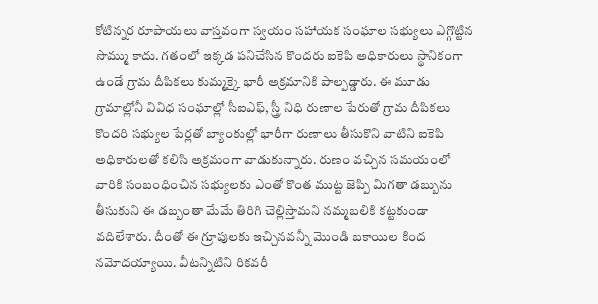కోటిన్నర రూపాయలు వాస్తవంగా స్వయం సహాయక సంఘాల సభ్యులు ఎగ్గొట్టిన సొమ్ము కాదు. గతంలో ఇక్కడ పనిచేసిన కొందరు ఐకెపి అధికారులు స్థానికంగా ఉండే గ్రామ దీపికలు కుమ్మక్కై భారీ అక్రమానికి పాల్పడ్డారు. ఈ మూడు గ్రామాల్లోనీ వివిధ సంఘాల్లో సీఐఎఫ్, స్త్రీ నిధి రుణాల పేరుతో గ్రామ దీపికలు కొందరి సభ్యుల పేర్లతో బ్యాంకుల్లో భారీగా రుణాలు తీసుకొని వాటిని ఐకెపి అధికారులతో కలిసి అక్రమంగా వాడుకున్నారు. రుణం వచ్చిన సమయంలో వారికి సంబంధించిన సభ్యులకు ఎంతో కొంత ముట్ట జెప్పి మిగతా డబ్బును తీసుకుని ఈ డబ్బంతా మేమే తిరిగి చెల్లిస్తామని నమ్మబలికి కట్టకుండా వదిలేశారు. దీంతో ఈ గ్రూపులకు ఇచ్చినవన్నీ మొండి బకాయిల కింద నమోదయ్యాయి. వీటన్నిటిని రికవరీ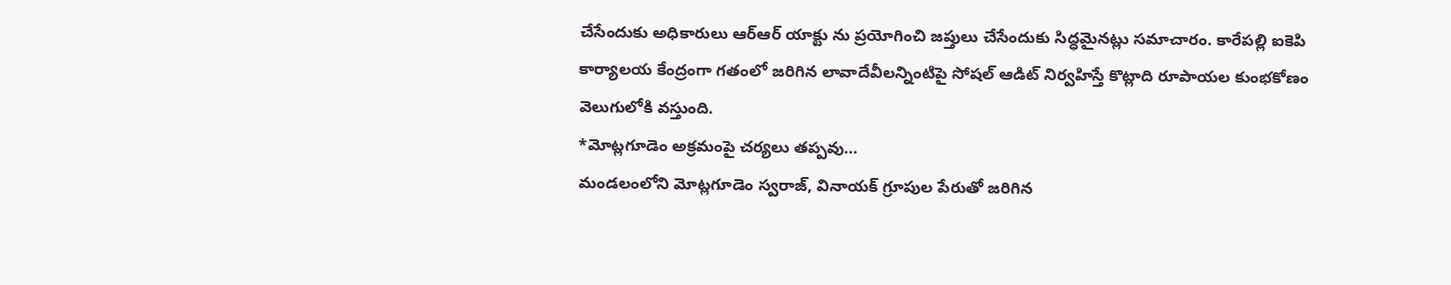చేసేందుకు అధికారులు ఆర్ఆర్ యాక్టు ను ప్రయోగించి జప్తులు చేసేందుకు సిద్ధమైనట్లు సమాచారం. కారేపల్లి ఐకెపి కార్యాలయ కేంద్రంగా గతంలో జరిగిన లావాదేవీలన్నింటిపై సోషల్ ఆడిట్ నిర్వహిస్తే కొట్లాది రూపాయల కుంభకోణం వెలుగులోకి వస్తుంది.
*మోట్లగూడెం అక్రమంపై చర్యలు తప్పవు…
మండలంలోని మోట్లగూడెం స్వరాజ్, వినాయక్ గ్రూపుల పేరుతో జరిగిన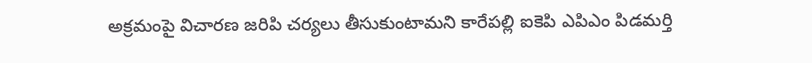అక్రమంపై విచారణ జరిపి చర్యలు తీసుకుంటామని కారేపల్లి ఐకెపి ఎపిఎం పిడమర్తి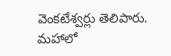వెంకటేశ్వర్లు తెలిపారు. మహాలో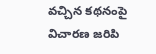వచ్చిన కథనంపై విచారణ జరిపి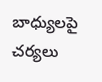బాధ్యులపై చర్యలు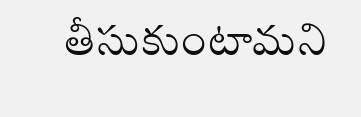తీసుకుంటామని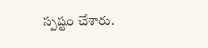స్పష్టం చేశారు.